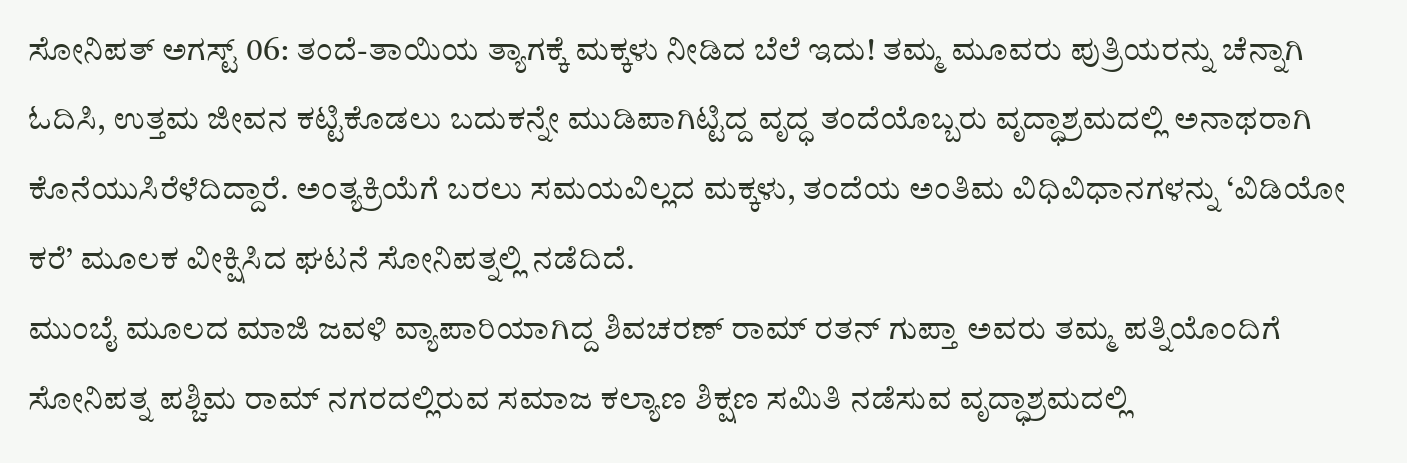ಸೋನಿಪತ್ ಅಗಸ್ಟ್ 06: ತಂದೆ-ತಾಯಿಯ ತ್ಯಾಗಕ್ಕೆ ಮಕ್ಕಳು ನೀಡಿದ ಬೆಲೆ ಇದು! ತಮ್ಮ ಮೂವರು ಪುತ್ರಿಯರನ್ನು ಚೆನ್ನಾಗಿ ಓದಿಸಿ, ಉತ್ತಮ ಜೀವನ ಕಟ್ಟಿಕೊಡಲು ಬದುಕನ್ನೇ ಮುಡಿಪಾಗಿಟ್ಟಿದ್ದ ವೃದ್ಧ ತಂದೆಯೊಬ್ಬರು ವೃದ್ಧಾಶ್ರಮದಲ್ಲಿ ಅನಾಥರಾಗಿ ಕೊನೆಯುಸಿರೆಳೆದಿದ್ದಾರೆ. ಅಂತ್ಯಕ್ರಿಯೆಗೆ ಬರಲು ಸಮಯವಿಲ್ಲದ ಮಕ್ಕಳು, ತಂದೆಯ ಅಂತಿಮ ವಿಧಿವಿಧಾನಗಳನ್ನು ‘ವಿಡಿಯೋ ಕರೆ’ ಮೂಲಕ ವೀಕ್ಷಿಸಿದ ಘಟನೆ ಸೋನಿಪತ್ನಲ್ಲಿ ನಡೆದಿದೆ.
ಮುಂಬೈ ಮೂಲದ ಮಾಜಿ ಜವಳಿ ವ್ಯಾಪಾರಿಯಾಗಿದ್ದ ಶಿವಚರಣ್ ರಾಮ್ ರತನ್ ಗುಪ್ತಾ ಅವರು ತಮ್ಮ ಪತ್ನಿಯೊಂದಿಗೆ ಸೋನಿಪತ್ನ ಪಶ್ಚಿಮ ರಾಮ್ ನಗರದಲ್ಲಿರುವ ಸಮಾಜ ಕಲ್ಯಾಣ ಶಿಕ್ಷಣ ಸಮಿತಿ ನಡೆಸುವ ವೃದ್ಧಾಶ್ರಮದಲ್ಲಿ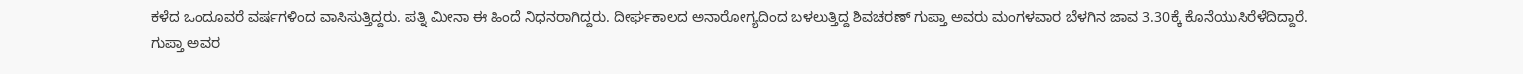ಕಳೆದ ಒಂದೂವರೆ ವರ್ಷಗಳಿಂದ ವಾಸಿಸುತ್ತಿದ್ದರು. ಪತ್ನಿ ಮೀನಾ ಈ ಹಿಂದೆ ನಿಧನರಾಗಿದ್ದರು. ದೀರ್ಘಕಾಲದ ಅನಾರೋಗ್ಯದಿಂದ ಬಳಲುತ್ತಿದ್ದ ಶಿವಚರಣ್ ಗುಪ್ತಾ ಅವರು ಮಂಗಳವಾರ ಬೆಳಗಿನ ಜಾವ 3.30ಕ್ಕೆ ಕೊನೆಯುಸಿರೆಳೆದಿದ್ದಾರೆ.
ಗುಪ್ತಾ ಅವರ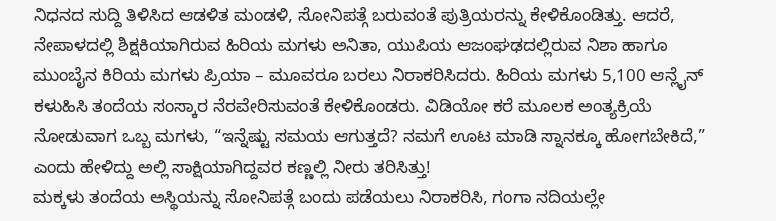ನಿಧನದ ಸುದ್ದಿ ತಿಳಿಸಿದ ಆಡಳಿತ ಮಂಡಳಿ, ಸೋನಿಪತ್ಗೆ ಬರುವಂತೆ ಪುತ್ರಿಯರನ್ನು ಕೇಳಿಕೊಂಡಿತ್ತು. ಆದರೆ, ನೇಪಾಳದಲ್ಲಿ ಶಿಕ್ಷಕಿಯಾಗಿರುವ ಹಿರಿಯ ಮಗಳು ಅನಿತಾ, ಯುಪಿಯ ಆಜಂಘಢದಲ್ಲಿರುವ ನಿಶಾ ಹಾಗೂ ಮುಂಬೈನ ಕಿರಿಯ ಮಗಳು ಪ್ರಿಯಾ – ಮೂವರೂ ಬರಲು ನಿರಾಕರಿಸಿದರು. ಹಿರಿಯ ಮಗಳು 5,100 ಆನ್ಲೈನ್ ಕಳುಹಿಸಿ ತಂದೆಯ ಸಂಸ್ಕಾರ ನೆರವೇರಿಸುವಂತೆ ಕೇಳಿಕೊಂಡರು. ವಿಡಿಯೋ ಕರೆ ಮೂಲಕ ಅಂತ್ಯಕ್ರಿಯೆ ನೋಡುವಾಗ ಒಬ್ಬ ಮಗಳು, “ಇನ್ನೆಷ್ಟು ಸಮಯ ಆಗುತ್ತದೆ? ನಮಗೆ ಊಟ ಮಾಡಿ ಸ್ನಾನಕ್ಕೂ ಹೋಗಬೇಕಿದೆ,” ಎಂದು ಹೇಳಿದ್ದು ಅಲ್ಲಿ ಸಾಕ್ಷಿಯಾಗಿದ್ದವರ ಕಣ್ಣಲ್ಲಿ ನೀರು ತರಿಸಿತ್ತು!
ಮಕ್ಕಳು ತಂದೆಯ ಅಸ್ಥಿಯನ್ನು ಸೋನಿಪತ್ಗೆ ಬಂದು ಪಡೆಯಲು ನಿರಾಕರಿಸಿ, ಗಂಗಾ ನದಿಯಲ್ಲೇ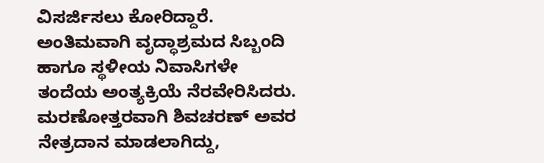ವಿಸರ್ಜಿಸಲು ಕೋರಿದ್ದಾರೆ. ಅಂತಿಮವಾಗಿ ವೃದ್ಧಾಶ್ರಮದ ಸಿಬ್ಬಂದಿ ಹಾಗೂ ಸ್ಥಳೀಯ ನಿವಾಸಿಗಳೇ ತಂದೆಯ ಅಂತ್ಯಕ್ರಿಯೆ ನೆರವೇರಿಸಿದರು. ಮರಣೋತ್ತರವಾಗಿ ಶಿವಚರಣ್ ಅವರ ನೇತ್ರದಾನ ಮಾಡಲಾಗಿದ್ದು,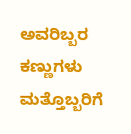ಅವರಿಬ್ಬರ ಕಣ್ಣುಗಳು ಮತ್ತೊಬ್ಬರಿಗೆ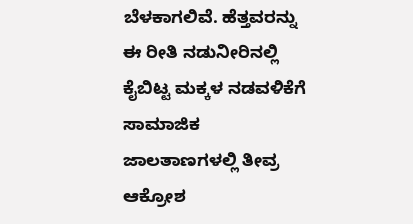ಬೆಳಕಾಗಲಿವೆ. ಹೆತ್ತವರನ್ನು ಈ ರೀತಿ ನಡುನೀರಿನಲ್ಲಿ ಕೈಬಿಟ್ಟ ಮಕ್ಕಳ ನಡವಳಿಕೆಗೆ ಸಾಮಾಜಿಕ ಜಾಲತಾಣಗಳಲ್ಲಿ ತೀವ್ರ ಆಕ್ರೋಶ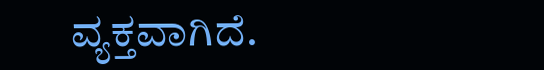ವ್ಯಕ್ತವಾಗಿದೆ.